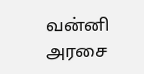வன்னி அரசை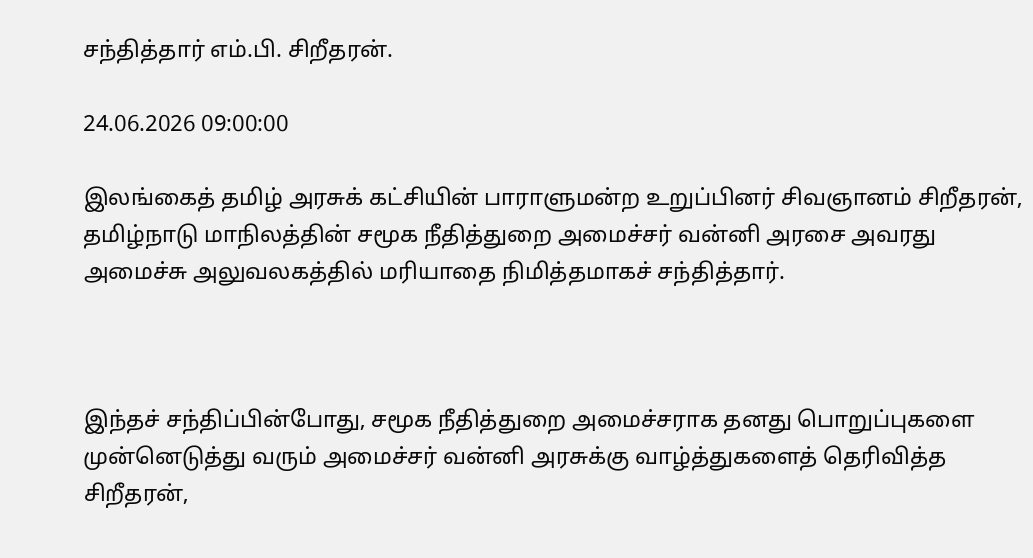சந்தித்தார் எம்.பி. சிறீதரன்.

24.06.2026 09:00:00

இலங்கைத் தமிழ் அரசுக் கட்சியின் பாராளுமன்ற உறுப்பினர் சிவஞானம் சிறீதரன், தமிழ்நாடு மாநிலத்தின் சமூக நீதித்துறை அமைச்சர் வன்னி அரசை அவரது அமைச்சு அலுவலகத்தில் மரியாதை நிமித்தமாகச் சந்தித்தார்.



இந்தச் சந்திப்பின்போது, சமூக நீதித்துறை அமைச்சராக தனது பொறுப்புகளை முன்னெடுத்து வரும் அமைச்சர் வன்னி அரசுக்கு வாழ்த்துகளைத் தெரிவித்த சிறீதரன்,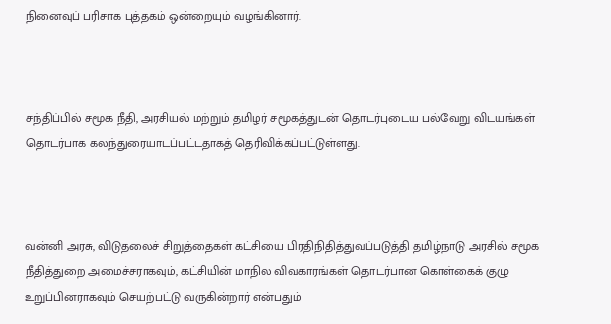நினைவுப் பரிசாக புத்தகம் ஒன்றையும் வழங்கினார்.



சந்திப்பில் சமூக நீதி, அரசியல் மற்றும் தமிழர் சமூகத்துடன் தொடர்புடைய பல்வேறு விடயங்கள் தொடர்பாக கலந்துரையாடப்பட்டதாகத் தெரிவிக்கப்பட்டுள்ளது.



வன்னி அரசு, விடுதலைச் சிறுத்தைகள் கட்சியை பிரதிநிதித்துவப்படுத்தி தமிழ்நாடு அரசில் சமூக நீதித்துறை அமைச்சராகவும், கட்சியின் மாநில விவகாரங்கள் தொடர்பான கொள்கைக் குழு உறுப்பினராகவும் செயற்பட்டு வருகின்றார் என்பதும்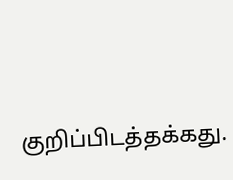குறிப்பிடத்தக்கது.